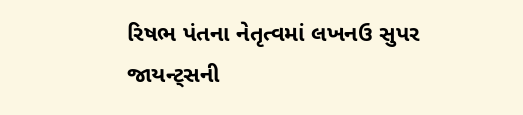રિષભ પંતના નેતૃત્વમાં લખનઉ સુપર જાયન્ટ્સની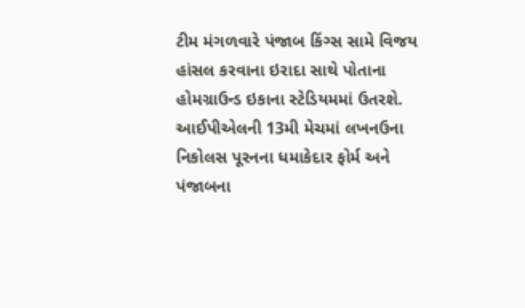ટીમ મંગળવારે પંજાબ કિંગ્સ સામે વિજય હાંસલ કરવાના ઇરાદા સાથે પોતાના હોમગ્રાઉન્ડ ઇકાના સ્ટેડિયમમાં ઉતરશે. આઈપીએલની 13મી મેચમાં લખનઉના નિકોલસ પૂરનના ધમાકેદાર ફોર્મ અને પંજાબના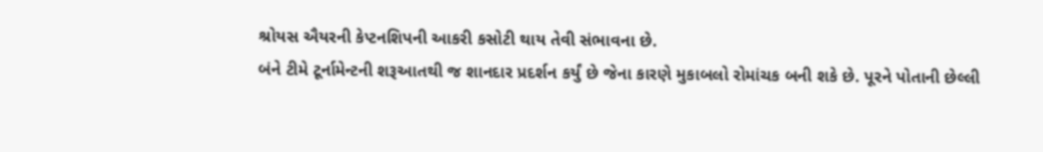શ્રોયસ ઐયરની કેપ્ટનશિપની આકરી કસોટી થાય તેવી સંભાવના છે.
બંને ટીમે ટૂર્નામેન્ટની શરૂઆતથી જ શાનદાર પ્રદર્શન કર્યું છે જેના કારણે મુકાબલો રોમાંચક બની શકે છે. પૂરને પોતાની છેલ્લી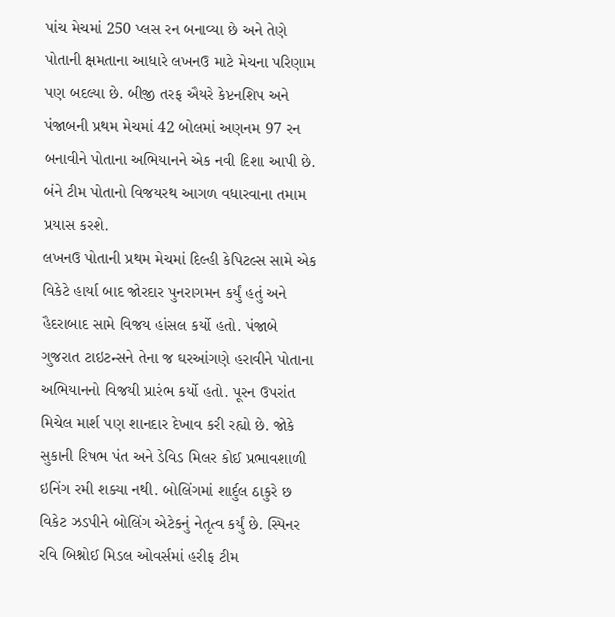પાંચ મેચમાં 250 પ્લસ રન બનાવ્યા છે અને તેણે પોતાની ક્ષમતાના આધારે લખનઉ માટે મેચના પરિણામ પણ બદલ્યા છે. બીજી તરફ ઐયરે કેપ્ટનશિપ અને પંજાબની પ્રથમ મેચમાં 42 બોલમાં અણનમ 97 રન બનાવીને પોતાના અભિયાનને એક નવી દિશા આપી છે. બંને ટીમ પોતાનો વિજયરથ આગળ વધારવાના તમામ પ્રયાસ કરશે.
લખનઉ પોતાની પ્રથમ મેચમાં દિલ્હી કેપિટલ્સ સામે એક વિકેટે હાર્યા બાદ જોરદાર પુનરાગમન કર્યું હતું અને હૈદરાબાદ સામે વિજય હાંસલ કર્યો હતો. પંજાબે ગુજરાત ટાઇટન્સને તેના જ ઘરઆંગણે હરાવીને પોતાના અભિયાનનો વિજયી પ્રારંભ કર્યો હતો. પૂરન ઉપરાંત મિચેલ માર્શ પણ શાનદાર દેખાવ કરી રહ્યો છે. જોકે સુકાની રિષભ પંત અને ડેવિડ મિલર કોઈ પ્રભાવશાળી ઇનિંગ રમી શક્યા નથી. બોલિંગમાં શાર્દુલ ઠાકુરે છ વિકેટ ઝડપીને બોલિંગ એટેકનું નેતૃત્વ કર્યું છે. સ્પિનર રવિ બિશ્નોઈ મિડલ ઓવર્સમાં હરીફ ટીમ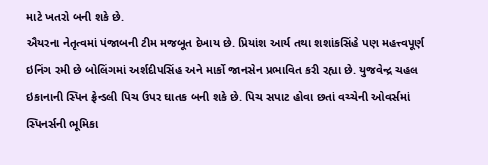માટે ખતરો બની શકે છે.
ઐયરના નેતૃત્વમાં પંજાબની ટીમ મજબૂત દેખાય છે. પ્રિયાંશ આર્ય તથા શશાંકસિંહે પણ મહત્ત્વપૂર્ણ ઇનિંગ રમી છે બોલિંગમાં અર્શદીપસિંહ અને માર્કો જાનસેન પ્રભાવિત કરી રહ્યા છે. યુજવેન્દ્ર ચહલ ઇકાનાની સ્પિન ફ્રેન્ડલી પિચ ઉપર ઘાતક બની શકે છે. પિચ સપાટ હોવા છતાં વચ્ચેની ઓવર્સમાં સ્પિનર્સની ભૂમિકા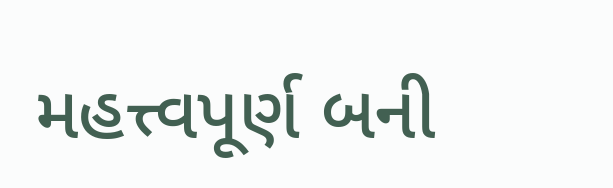મહત્ત્વપૂર્ણ બની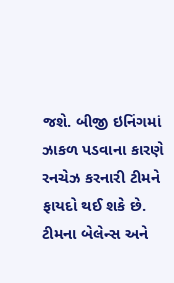જશે. બીજી ઇનિંગમાં ઝાકળ પડવાના કારણે રનચેઝ કરનારી ટીમને ફાયદો થઈ શકે છે. ટીમના બેલેન્સ અને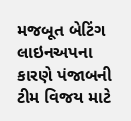મજબૂત બેટિંગ લાઇનઅપના કારણે પંજાબની ટીમ વિજય માટે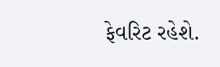ફેવરિટ રહેશે.